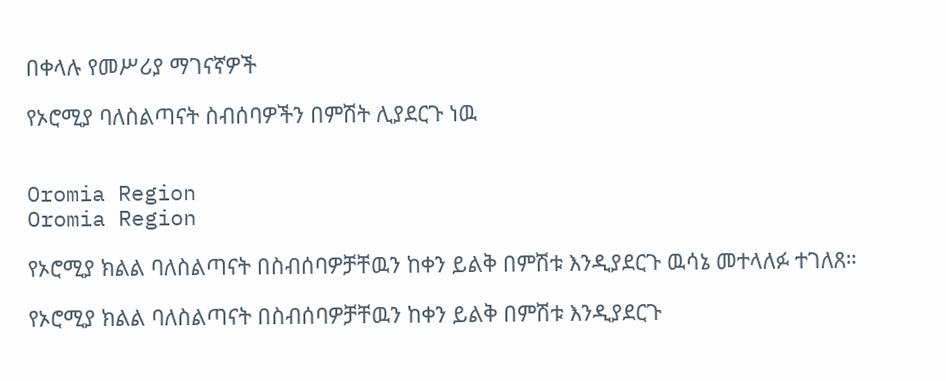በቀላሉ የመሥሪያ ማገናኛዎች

የኦሮሚያ ባለስልጣናት ስብሰባዎችን በምሽት ሊያደርጉ ነዉ


Oromia Region
Oromia Region

የኦሮሚያ ክልል ባለስልጣናት በስብሰባዎቻቸዉን ከቀን ይልቅ በምሽቱ እንዲያደርጉ ዉሳኔ መተላለፉ ተገለጸ።

የኦሮሚያ ክልል ባለስልጣናት በስብሰባዎቻቸዉን ከቀን ይልቅ በምሽቱ እንዲያደርጉ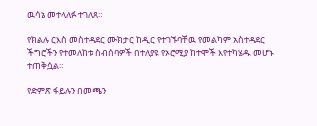ዉሳኔ መተላለፉ ተገለጸ።

የክልሉ ርእስ መስተዳደር ሙክታር ከዲር የተገኙባቸዉ የመልካም አስተዳደር ችግሮችን የተመለከቱ ስብሰባዎች በተለያዩ የኦሮሚያ ከተሞች እየተካሄዱ መሆኑ ተጠቅሷል።

የድምጽ ፋይሉን በመጫን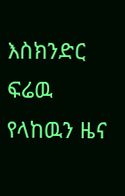እስክንድር ፍሬዉ የላከዉን ዜና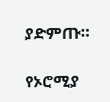ያድምጡ።

የኦሮሚያ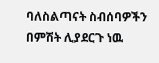ባለስልጣናት ስብሰባዎችን በምሽት ሊያደርጉ ነዉ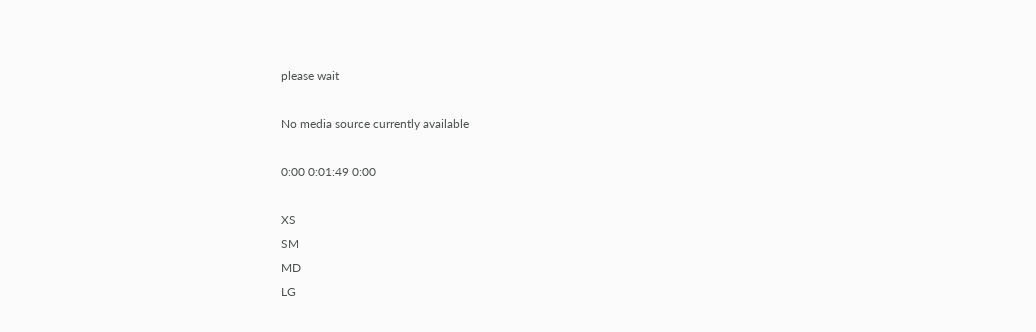please wait

No media source currently available

0:00 0:01:49 0:00

XS
SM
MD
LG